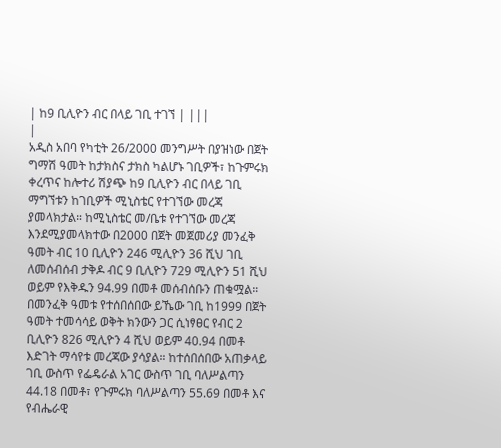| ከ9 ቢሊዮን ብር በላይ ገቢ ተገኘ | |||
|
አዲስ አበባ የካቲት 26/2000 መንግሥት በያዝነው በጀት ግማሽ ዓመት ከታክስና ታክስ ካልሆኑ ገቢዎች፣ ከጉምሩክ ቀረጥና ከሎተሪ ሽያጭ ከ9 ቢሊዮን ብር በላይ ገቢ ማግኘቱን ከገቢዎች ሚኒስቴር የተገኘው መረጃ ያመላክታል። ከሚኒስቴር መ/ቤቱ የተገኘው መረጃ እንደሚያመላክተው በ2000 በጀት መጀመሪያ መንፈቅ ዓመት ብር 10 ቢሊዮን 246 ሚሊዮን 36 ሺህ ገቢ ለመሰብሰብ ታቅዶ ብር 9 ቢሊዮን 729 ሚሊዮን 51 ሺህ ወይም የእቅዱን 94.99 በመቶ መሰብሰቡን ጠቁሟል። በመንፈቅ ዓመቱ የተሰበሰበው ይኼው ገቢ ከ1999 በጀት ዓመት ተመሳሳይ ወቅት ክንውን ጋር ሲነፃፀር የብር 2 ቢሊዮን 826 ሚሊዮን 4 ሺህ ወይም 40.94 በመቶ እድገት ማሳየቱ መረጃው ያሳያል። ከተሰበሰበው አጠቃላይ ገቢ ውስጥ የፌዴራል አገር ውስጥ ገቢ ባለሥልጣን 44.18 በመቶ፣ የጉምሩክ ባለሥልጣን 55.69 በመቶ እና የብሔራዊ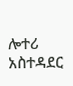ሎተሪ አስተዳደር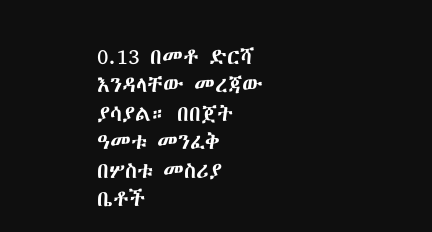0.13 በመቶ ድርሻ እንዳላቸው መረጃው ያሳያል። በበጀት ዓመቱ መንፈቅ በሦስቱ መስሪያ ቤቶች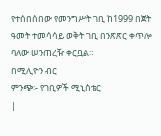የተሰበሰበው የመንግሥት ገቢ ከ1999 በጀት ዓመት ተመሳሳይ ወቅት ገቢ በንጽጽር ቀጥሎ ባለው ሠንጠረዥ ቀርቧል።
በሚሊዮን ብር
ምንጭ፡- የገቢዎች ሚኒስቴር
|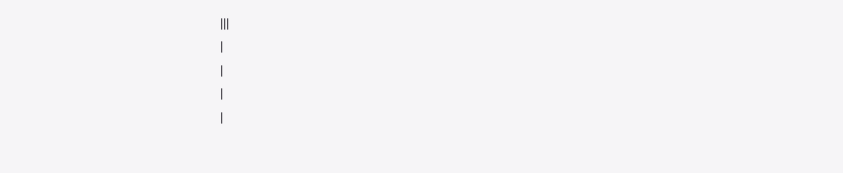|||
|
|
|
|